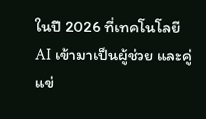ในปี 2026 ที่เทคโนโลยี AI เข้ามาเป็นผู้ช่วย และคู่แข่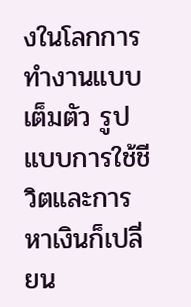งในโลกการทำงานแบบเต็มตัว รูปแบบการใช้ชีวิตและการหาเงินก็เปลี่ยน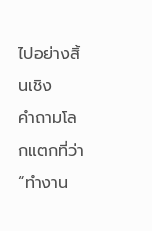ไปอย่างสิ้นเชิง
คำถามโลกแตกที่ว่า “ทำงาน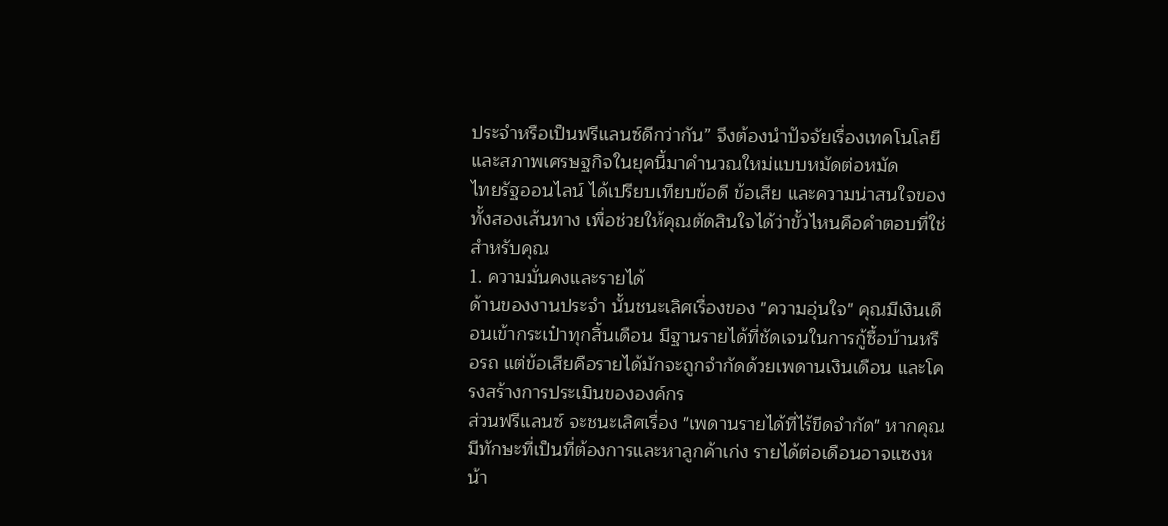ประจำหรือเป็นฟรีแลนซ์ดีกว่ากัน” จึงต้องนำปัจจัยเรื่องเทคโนโลยี และสภาพเศรษฐกิจในยุคนี้มาคำนวณใหม่แบบหมัดต่อหมัด
ไทยรัฐออนไลน์ ได้เปรียบเทียบข้อดี ข้อเสีย และความน่าสนใจของทั้งสองเส้นทาง เพื่อช่วยให้คุณตัดสินใจได้ว่าขั้วไหนคือคำตอบที่ใช่สำหรับคุณ
1. ความมั่นคงและรายได้
ด้านของงานประจำ นั้นชนะเลิศเรื่องของ "ความอุ่นใจ" คุณมีเงินเดือนเข้ากระเป๋าทุกสิ้นเดือน มีฐานรายได้ที่ชัดเจนในการกู้ซื้อบ้านหรือรถ แต่ข้อเสียคือรายได้มักจะถูกจำกัดด้วยเพดานเงินเดือน และโครงสร้างการประเมินขององค์กร
ส่วนฟรีแลนซ์ จะชนะเลิศเรื่อง "เพดานรายได้ที่ไร้ขีดจำกัด" หากคุณมีทักษะที่เป็นที่ต้องการและหาลูกค้าเก่ง รายได้ต่อเดือนอาจแซงหน้า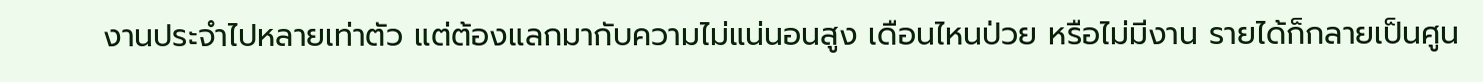งานประจำไปหลายเท่าตัว แต่ต้องแลกมากับความไม่แน่นอนสูง เดือนไหนป่วย หรือไม่มีงาน รายได้ก็กลายเป็นศูน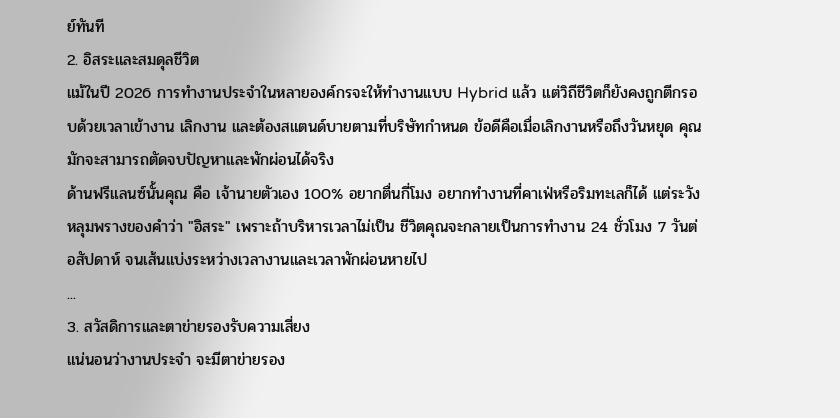ย์ทันที
2. อิสระและสมดุลชีวิต
แม้ในปี 2026 การทำงานประจำในหลายองค์กรจะให้ทำงานแบบ Hybrid แล้ว แต่วิถีชีวิตก็ยังคงถูกตีกรอบด้วยเวลาเข้างาน เลิกงาน และต้องสแตนด์บายตามที่บริษัทกำหนด ข้อดีคือเมื่อเลิกงานหรือถึงวันหยุด คุณมักจะสามารถตัดจบปัญหาและพักผ่อนได้จริง
ด้านฟรีแลนซ์นั้นคุณ คือ เจ้านายตัวเอง 100% อยากตื่นกี่โมง อยากทำงานที่คาเฟ่หรือริมทะเลก็ได้ แต่ระวังหลุมพรางของคำว่า "อิสระ" เพราะถ้าบริหารเวลาไม่เป็น ชีวิตคุณจะกลายเป็นการทำงาน 24 ชั่วโมง 7 วันต่อสัปดาห์ จนเส้นแบ่งระหว่างเวลางานและเวลาพักผ่อนหายไป
...
3. สวัสดิการและตาข่ายรองรับความเสี่ยง
แน่นอนว่างานประจำ จะมีตาข่ายรอง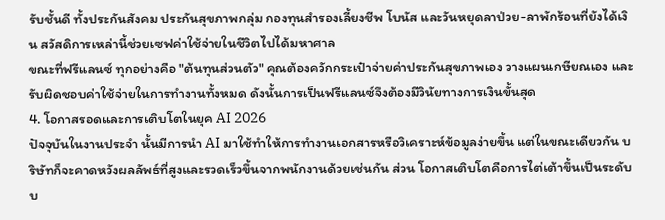รับชั้นดี ทั้งประกันสังคม ประกันสุขภาพกลุ่ม กองทุนสำรองเลี้ยงชีพ โบนัส และวันหยุดลาป่วย-ลาพักร้อนที่ยังได้เงิน สวัสดิการเหล่านี้ช่วยเซฟค่าใช้จ่ายในชีวิตไปได้มหาศาล
ขณะที่ฟรีแลนซ์ ทุกอย่างคือ "ต้นทุนส่วนตัว" คุณต้องควักกระเป๋าจ่ายค่าประกันสุขภาพเอง วางแผนเกษียณเอง และรับผิดชอบค่าใช้จ่ายในการทำงานทั้งหมด ดังนั้นการเป็นฟรีแลนซ์จึงต้องมีวินัยทางการเงินขั้นสุด
4. โอกาสรอดและการเติบโตในยุค AI 2026
ปัจจุบันในงานประจำ นั้นมีการนำ AI มาใช้ทำให้การทำงานเอกสารหรือวิเคราะห์ข้อมูลง่ายขึ้น แต่ในขณะเดียวกัน บริษัทก็จะคาดหวังผลลัพธ์ที่สูงและรวดเร็วขึ้นจากพนักงานด้วยเช่นกัน ส่วน โอกาสเติบโตคือการไต่เต้าขึ้นเป็นระดับบ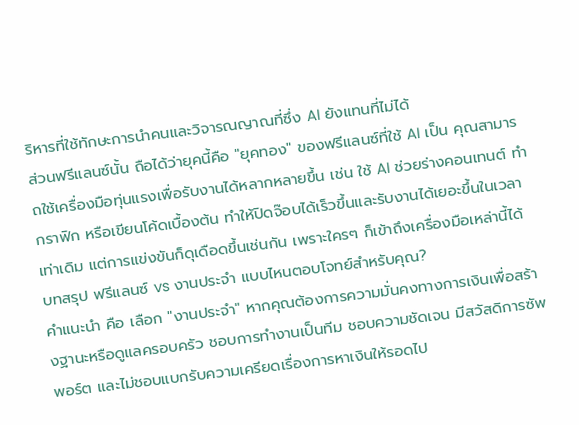ริหารที่ใช้ทักษะการนำคนและวิจารณญาณที่ซึ่ง AI ยังแทนที่ไม่ได้
ส่วนฟรีแลนซ์นั้น ถือได้ว่ายุคนี้คือ "ยุคทอง" ของฟรีแลนซ์ที่ใช้ AI เป็น คุณสามารถใช้เครื่องมือทุ่นแรงเพื่อรับงานได้หลากหลายขึ้น เช่น ใช้ AI ช่วยร่างคอนเทนต์ ทำกราฟิก หรือเขียนโค้ดเบื้องต้น ทำให้ปิดจ๊อบได้เร็วขึ้นและรับงานได้เยอะขึ้นในเวลาเท่าเดิม แต่การแข่งขันก็ดุเดือดขึ้นเช่นกัน เพราะใครๆ ก็เข้าถึงเครื่องมือเหล่านี้ได้
บทสรุป ฟรีแลนซ์ vs งานประจำ แบบไหนตอบโจทย์สำหรับคุณ?
คำแนะนำ คือ เลือก "งานประจำ" หากคุณต้องการความมั่นคงทางการเงินเพื่อสร้างฐานะหรือดูแลครอบครัว ชอบการทำงานเป็นทีม ชอบความชัดเจน มีสวัสดิการซัพพอร์ต และไม่ชอบแบกรับความเครียดเรื่องการหาเงินให้รอดไป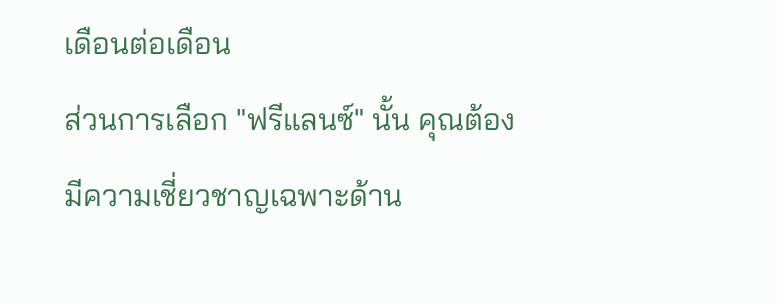เดือนต่อเดือน
ส่วนการเลือก "ฟรีแลนซ์" นั้น คุณต้องมีความเชี่ยวชาญเฉพาะด้าน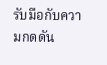รับมือกับความกดดัน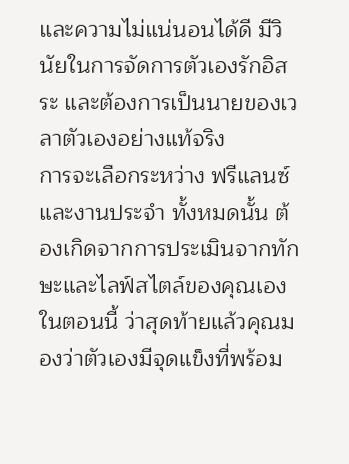และความไม่แน่นอนได้ดี มีวินัยในการจัดการตัวเองรักอิสระ และต้องการเป็นนายของเวลาตัวเองอย่างแท้จริง
การจะเลือกระหว่าง ฟรีแลนซ์ และงานประจำ ทั้งหมดนั้น ต้องเกิดจากการประเมินจากทักษะและไลฟ์สไตล์ของคุณเองในตอนนี้ ว่าสุดท้ายแล้วคุณมองว่าตัวเองมีจุดแข็งที่พร้อม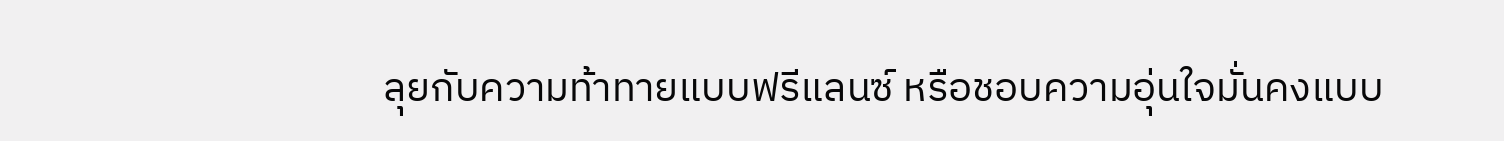ลุยกับความท้าทายแบบฟรีแลนซ์ หรือชอบความอุ่นใจมั่นคงแบบ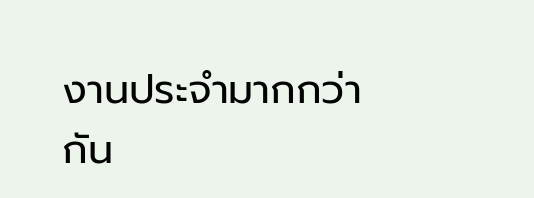งานประจำมากกว่ากัน